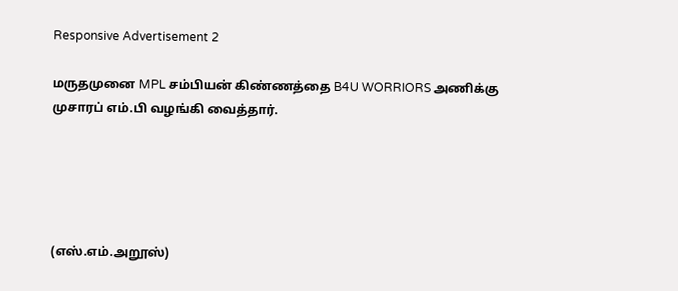Responsive Advertisement 2

மருதமுனை MPL சம்பியன் கிண்ணத்தை B4U WORRIORS அணிக்கு முசாரப் எம்.பி வழங்கி வைத்தார்.





(எஸ்.எம்.அறூஸ்)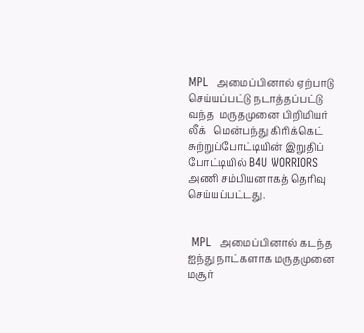MPL  அமைப்பினால் ஏற்பாடு செய்யப்பட்டு நடாத்தப்பட்டு வந்த  மருதமுனை பிறிமியர் லீக்   மென்பந்து கிரிக்கெட் சுற்றுப்போட்டியின் இறுதிப் போட்டியில் B4U WORRIORS அணி சம்பியனாகத் தெரிவு செய்யப்பட்டது.


 MPL  அமைப்பினால் கடந்த ஐந்து நாட்களாக மருதமுனை மசூர்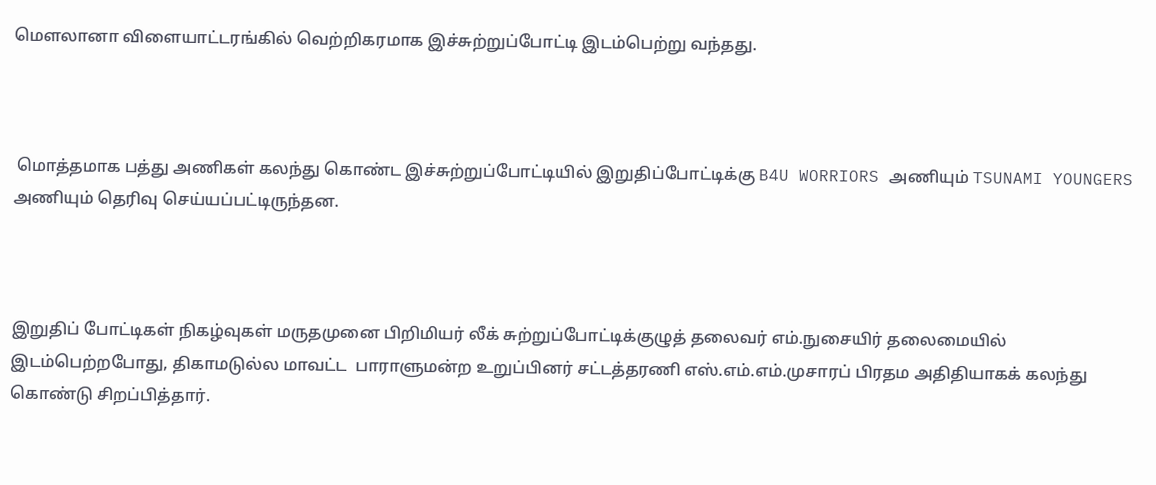மௌலானா விளையாட்டரங்கில் வெற்றிகரமாக இச்சுற்றுப்போட்டி இடம்பெற்று வந்தது.



 மொத்தமாக பத்து அணிகள் கலந்து கொண்ட இச்சுற்றுப்போட்டியில் இறுதிப்போட்டிக்கு B4U WORRIORS அணியும் TSUNAMI YOUNGERS அணியும் தெரிவு செய்யப்பட்டிருந்தன.



இறுதிப் போட்டிகள் நிகழ்வுகள் மருதமுனை பிறிமியர் லீக் சுற்றுப்போட்டிக்குழுத் தலைவர் எம்.நுசையிர் தலைமையில் இடம்பெற்றபோது, திகாமடுல்ல மாவட்ட  பாராளுமன்ற உறுப்பினர் சட்டத்தரணி எஸ்.எம்.எம்.முசாரப் பிரதம அதிதியாகக் கலந்து கொண்டு சிறப்பித்தார்.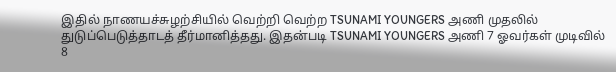இதில் நாணயச்சுழற்சியில் வெற்றி வெற்ற TSUNAMI YOUNGERS அணி முதலில் துடுப்பெடுத்தாடத் தீர்மானித்தது. இதன்படி TSUNAMI YOUNGERS அணி 7 ஓவர்கள் முடிவில் 8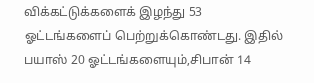விக்கட்டுக்களைக் இழந்து 53 ஓட்டங்களைப் பெற்றுக்கொண்டது. இதில் பயாஸ் 20 ஓட்டங்களையும்,சிபான் 14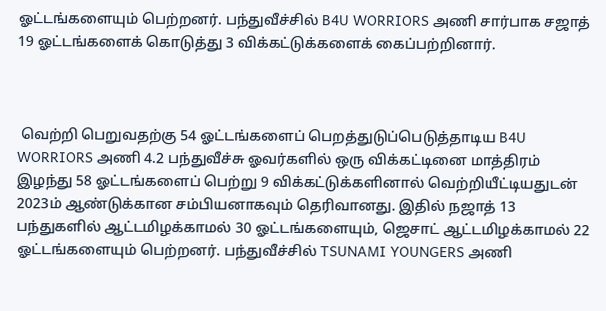ஓட்டங்களையும் பெற்றனர். பந்துவீச்சில் B4U WORRIORS அணி சார்பாக சஜாத் 19 ஓட்டங்களைக் கொடுத்து 3 விக்கட்டுக்களைக் கைப்பற்றினார்.



 வெற்றி பெறுவதற்கு 54 ஓட்டங்களைப் பெறத்துடுப்பெடுத்தாடிய B4U WORRIORS அணி 4.2 பந்துவீச்சு ஓவர்களில் ஒரு விக்கட்டினை மாத்திரம் இழந்து 58 ஓட்டங்களைப் பெற்று 9 விக்கட்டுக்களினால் வெற்றியீட்டியதுடன் 2023ம் ஆண்டுக்கான சம்பியனாகவும் தெரிவானது. இதில் நஜாத் 13 பந்துகளில் ஆட்டமிழக்காமல் 30 ஓட்டங்களையும், ஜெசாட் ஆட்டமிழக்காமல் 22 ஓட்டங்களையும் பெற்றனர். பந்துவீச்சில் TSUNAMI YOUNGERS அணி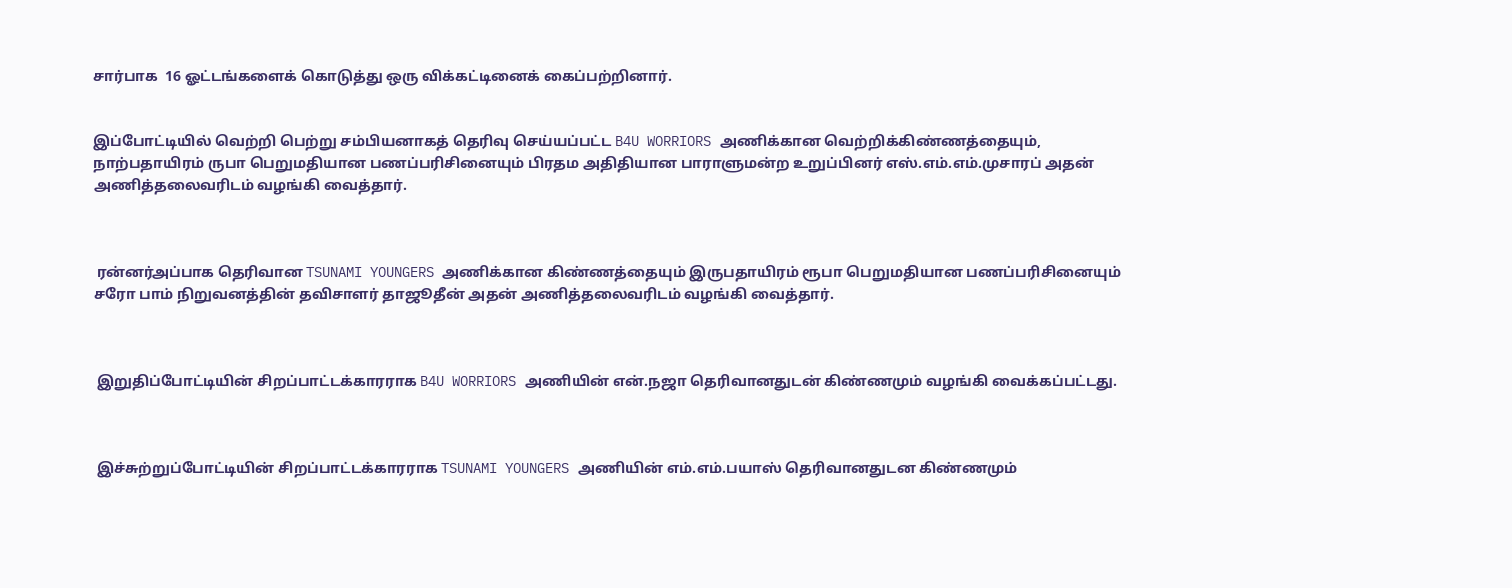சார்பாக  16 ஓட்டங்களைக் கொடுத்து ஒரு விக்கட்டினைக் கைப்பற்றினார்.


இப்போட்டியில் வெற்றி பெற்று சம்பியனாகத் தெரிவு செய்யப்பட்ட B4U WORRIORS அணிக்கான வெற்றிக்கிண்ணத்தையும், நாற்பதாயிரம் ருபா பெறுமதியான பணப்பரிசினையும் பிரதம அதிதியான பாராளுமன்ற உறுப்பினர் எஸ்.எம்.எம்.முசாரப் அதன் அணித்தலைவரிடம் வழங்கி வைத்தார்.



 ரன்னர்அப்பாக தெரிவான TSUNAMI YOUNGERS அணிக்கான கிண்ணத்தையும் இருபதாயிரம் ரூபா பெறுமதியான பணப்பரிசினையும் சரோ பாம் நிறுவனத்தின் தவிசாளர் தாஜூதீன் அதன் அணித்தலைவரிடம் வழங்கி வைத்தார்.



 இறுதிப்போட்டியின் சிறப்பாட்டக்காரராக B4U WORRIORS அணியின் என்.நஜா தெரிவானதுடன் கிண்ணமும் வழங்கி வைக்கப்பட்டது.



 இச்சுற்றுப்போட்டியின் சிறப்பாட்டக்காரராக TSUNAMI YOUNGERS அணியின் எம்.எம்.பயாஸ் தெரிவானதுடன கிண்ணமும்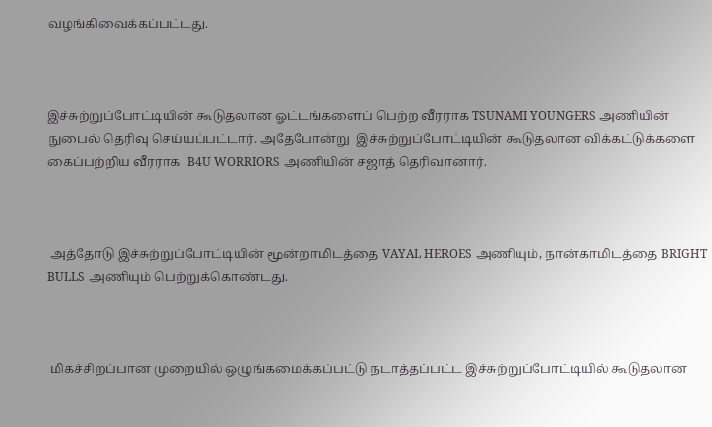வழங்கிவைக்கப்பட்டது.



இச்சுற்றுப்போட்டியின் கூடுதலான ஓட்டங்களைப் பெற்ற வீரராக TSUNAMI YOUNGERS அணியின் நுபைல் தெரிவு செய்யப்பட்டார். அதேபோன்று  இச்சுற்றுப்போட்டியின் கூடுதலான விக்கட்டுக்களை கைப்பற்றிய வீரராக  B4U WORRIORS அணியின் சஜாத் தெரிவானார்.



 அத்தோடு இச்சுற்றுப்போட்டியின் மூன்றாமிடத்தை VAYAL HEROES அணியும், நான்காமிடத்தை BRIGHT BULLS அணியும் பெற்றுக்கொண்டது.



 மிகச்சிறப்பான முறையில் ஒழுங்கமைக்கப்பட்டு நடாத்தப்பட்ட இச்சுற்றுப்போட்டியில் கூடுதலான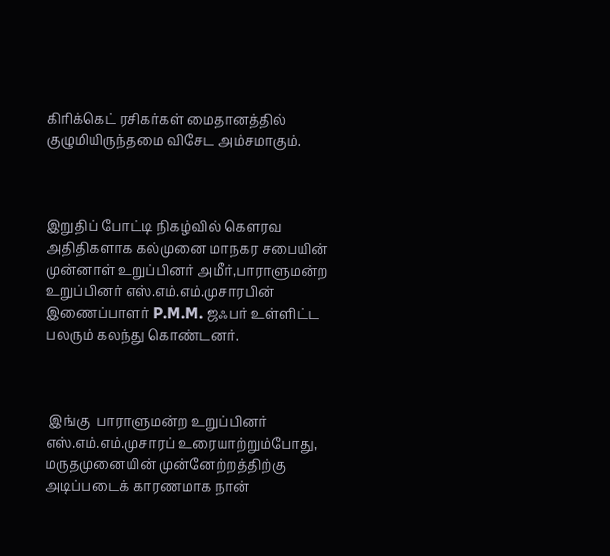கிரிக்கெட் ரசிகர்கள் மைதானத்தில் குழுமியிருந்தமை விசேட அம்சமாகும்.



இறுதிப் போட்டி நிகழ்வில் கௌரவ அதிதிகளாக கல்முனை மாநகர சபையின் முன்னாள் உறுப்பினர் அமீர்,பாராளுமன்ற உறுப்பினர் எஸ்.எம்.எம்.முசாரபின் இணைப்பாளர் P.M.M. ஜஃபர் உள்ளிட்ட பலரும் கலந்து கொண்டனர்.



 இங்கு  பாராளுமன்ற உறுப்பினர் எஸ்.எம்.எம்.முசாரப் உரையாற்றும்போது, மருதமுனையின் முன்னேற்றத்திற்கு அடிப்படைக் காரணமாக நான்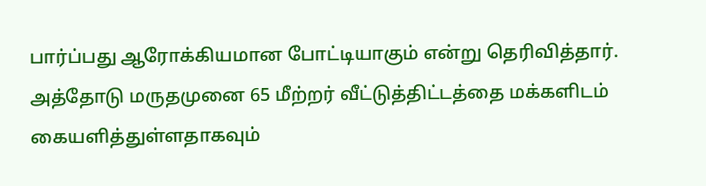பார்ப்பது ஆரோக்கியமான போட்டியாகும் என்று தெரிவித்தார். அத்தோடு மருதமுனை 65 மீற்றர் வீட்டுத்திட்டத்தை மக்களிடம் கையளித்துள்ளதாகவும்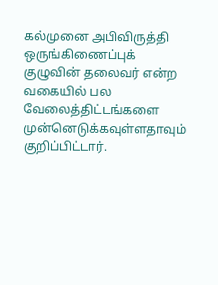கல்முனை அபிவிருத்தி ஒருங்கிணைப்புக் குழுவின் தலைவர் என்ற வகையில் பல வேலைத்திட்டங்களை முன்னெடுக்கவுள்ளதாவும் குறிப்பிட்டார்.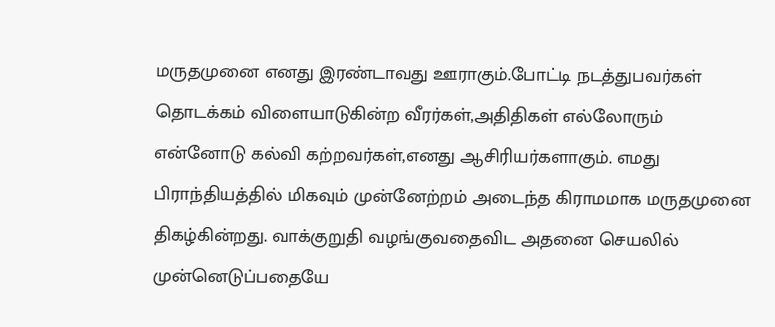மருதமுனை எனது இரண்டாவது ஊராகும்.போட்டி நடத்துபவர்கள் தொடக்கம் விளையாடுகின்ற வீரர்கள்,அதிதிகள் எல்லோரும் என்னோடு கல்வி கற்றவர்கள்,எனது ஆசிரியர்களாகும். எமது பிராந்தியத்தில் மிகவும் முன்னேற்றம் அடைந்த கிராமமாக மருதமுனை திகழ்கின்றது. வாக்குறுதி வழங்குவதைவிட அதனை செயலில் முன்னெடுப்பதையே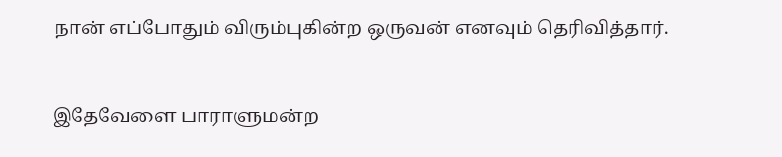நான் எப்போதும் விரும்புகின்ற ஒருவன் எனவும் தெரிவித்தார்.


இதேவேளை பாராளுமன்ற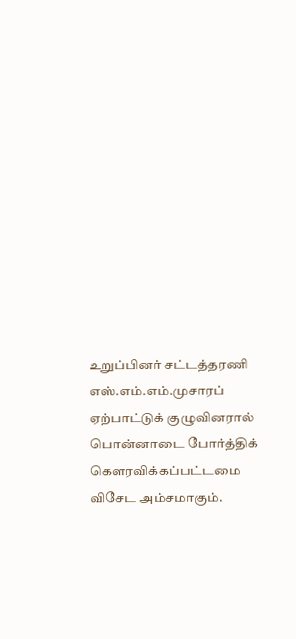உறுப்பினர் சட்டத்தரணி எஸ்.எம்.எம்.முசாரப் ஏற்பாட்டுக் குழுவினரால் பொன்னாடை போர்த்திக் கௌரவிக்கப்பட்டமை விசேட அம்சமாகும்.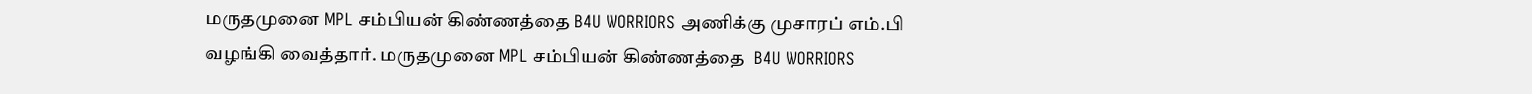மருதமுனை MPL சம்பியன் கிண்ணத்தை B4U WORRIORS அணிக்கு முசாரப் எம்.பி வழங்கி வைத்தார். மருதமுனை MPL சம்பியன் கிண்ணத்தை  B4U WORRIORS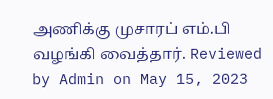அணிக்கு முசாரப் எம்.பி வழங்கி வைத்தார். Reviewed by Admin on May 15, 2023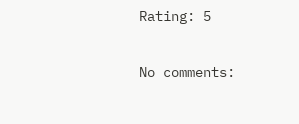Rating: 5

No comments: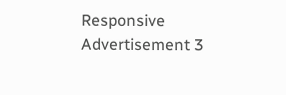Responsive Advertisement 3